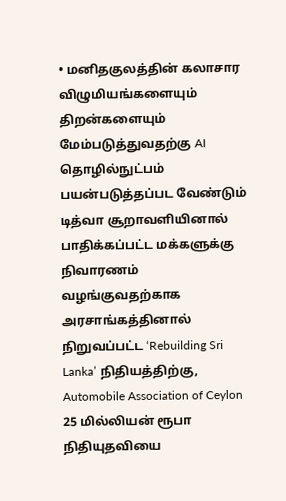• மனிதகுலத்தின் கலாசார விழுமியங்களையும் திறன்களையும் மேம்படுத்துவதற்கு AI தொழில்நுட்பம் பயன்படுத்தப்பட வேண்டும்
டித்வா சூறாவளியினால் பாதிக்கப்பட்ட மக்களுக்கு நிவாரணம் வழங்குவதற்காக அரசாங்கத்தினால் நிறுவப்பட்ட ‘Rebuilding Sri Lanka’ நிதியத்திற்கு, Automobile Association of Ceylon 25 மில்லியன் ரூபா நிதியுதவியை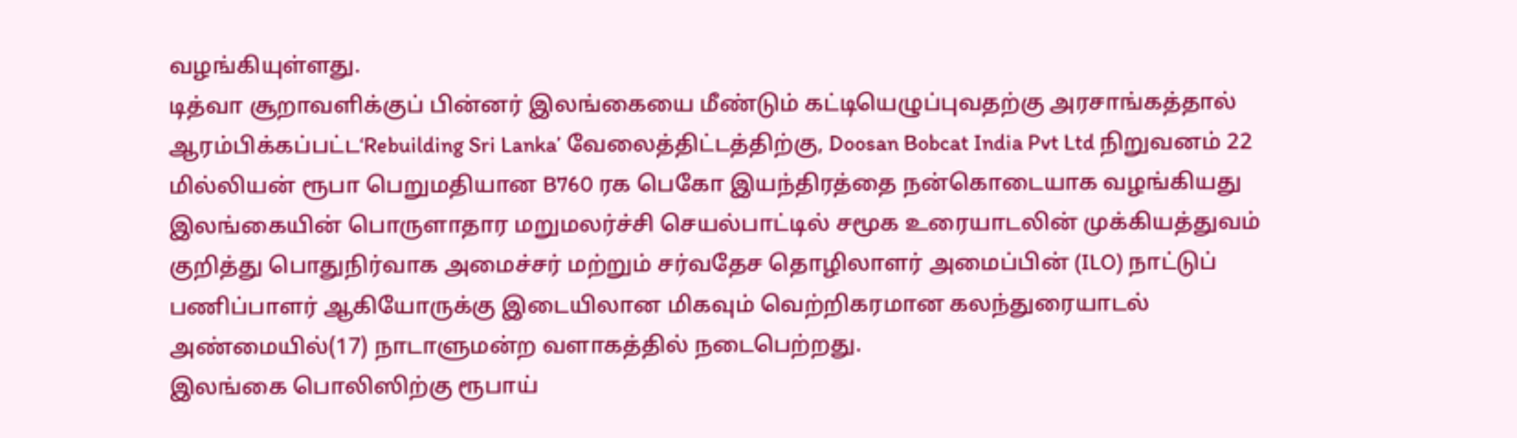வழங்கியுள்ளது.
டித்வா சூறாவளிக்குப் பின்னர் இலங்கையை மீண்டும் கட்டியெழுப்புவதற்கு அரசாங்கத்தால் ஆரம்பிக்கப்பட்ட‘Rebuilding Sri Lanka’ வேலைத்திட்டத்திற்கு, Doosan Bobcat India Pvt Ltd நிறுவனம் 22 மில்லியன் ரூபா பெறுமதியான B760 ரக பெகோ இயந்திரத்தை நன்கொடையாக வழங்கியது
இலங்கையின் பொருளாதார மறுமலர்ச்சி செயல்பாட்டில் சமூக உரையாடலின் முக்கியத்துவம் குறித்து பொதுநிர்வாக அமைச்சர் மற்றும் சர்வதேச தொழிலாளர் அமைப்பின் (ILO) நாட்டுப் பணிப்பாளர் ஆகியோருக்கு இடையிலான மிகவும் வெற்றிகரமான கலந்துரையாடல் அண்மையில்(17) நாடாளுமன்ற வளாகத்தில் நடைபெற்றது.
இலங்கை பொலிஸிற்கு ரூபாய்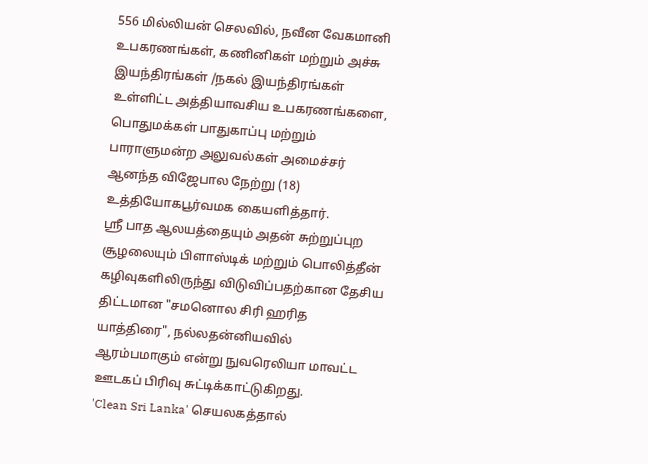556 மில்லியன் செலவில், நவீன வேகமானி உபகரணங்கள், கணினிகள் மற்றும் அச்சு இயந்திரங்கள் /நகல் இயந்திரங்கள் உள்ளிட்ட அத்தியாவசிய உபகரணங்களை, பொதுமக்கள் பாதுகாப்பு மற்றும் பாராளுமன்ற அலுவல்கள் அமைச்சர் ஆனந்த விஜேபால நேற்று (18) உத்தியோகபூர்வமக கையளித்தார்.
ஸ்ரீ பாத ஆலயத்தையும் அதன் சுற்றுப்புற சூழலையும் பிளாஸ்டிக் மற்றும் பொலித்தீன் கழிவுகளிலிருந்து விடுவிப்பதற்கான தேசிய திட்டமான "சமனொல சிரி ஹரித யாத்திரை", நல்லதன்னியவில் ஆரம்பமாகும் என்று நுவரெலியா மாவட்ட ஊடகப் பிரிவு சுட்டிக்காட்டுகிறது.
'Clean Sri Lanka' செயலகத்தால்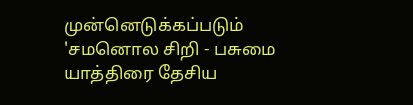முன்னெடுக்கப்படும் 'சமனொல சிறி - பசுமை யாத்திரை தேசிய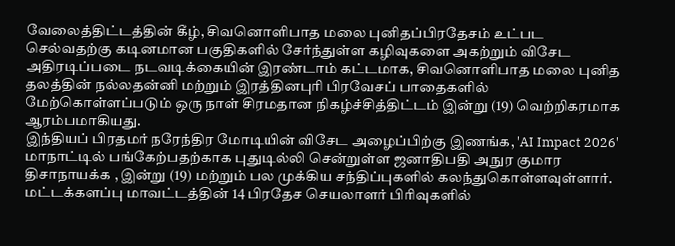வேலைத்திட்டத்தின் கீழ், சிவனொளிபாத மலை புனிதப்பிரதேசம் உட்பட செல்வதற்கு கடினமான பகுதிகளில் சேர்ந்துள்ள கழிவுகளை அகற்றும் விசேட அதிரடிப்படை நடவடிக்கையின் இரண்டாம் கட்டமாக, சிவனொளிபாத மலை புனித தலத்தின் நல்லதன்னி மற்றும் இரத்தினபுரி பிரவேசப் பாதைகளில் மேற்கொள்ளப்படும் ஒரு நாள் சிரமதான நிகழ்ச்சித்திட்டம் இன்று (19) வெற்றிகரமாக ஆரம்பமாகியது.
இந்தியப் பிரதமர் நரேந்திர மோடியின் விசேட அழைப்பிற்கு இணங்க, 'AI Impact 2026' மாநாட்டில் பங்கேற்பதற்காக புதுடில்லி சென்றுள்ள ஜனாதிபதி அநுர குமார திசாநாயக்க , இன்று (19) மற்றும் பல முக்கிய சந்திப்புகளில் கலந்துகொள்ளவுள்ளார்.
மட்டக்களப்பு மாவட்டத்தின் 14 பிரதேச செயலாளர் பிரிவுகளில்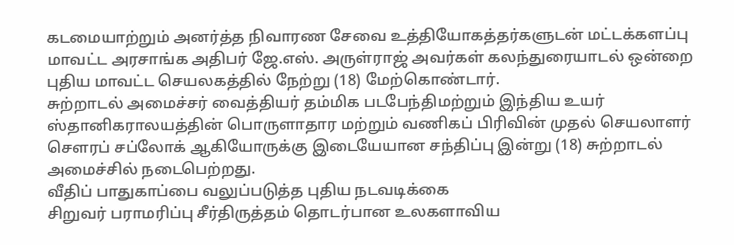கடமையாற்றும் அனர்த்த நிவாரண சேவை உத்தியோகத்தர்களுடன் மட்டக்களப்பு மாவட்ட அரசாங்க அதிபர் ஜே.எஸ். அருள்ராஜ் அவர்கள் கலந்துரையாடல் ஒன்றை புதிய மாவட்ட செயலகத்தில் நேற்று (18) மேற்கொண்டார்.
சுற்றாடல் அமைச்சர் வைத்தியர் தம்மிக படபேந்திமற்றும் இந்திய உயர் ஸ்தானிகராலயத்தின் பொருளாதார மற்றும் வணிகப் பிரிவின் முதல் செயலாளர் சௌரப் சப்லோக் ஆகியோருக்கு இடையேயான சந்திப்பு இன்று (18) சுற்றாடல் அமைச்சில் நடைபெற்றது.
வீதிப் பாதுகாப்பை வலுப்படுத்த புதிய நடவடிக்கை
சிறுவர் பராமரிப்பு சீர்திருத்தம் தொடர்பான உலகளாவிய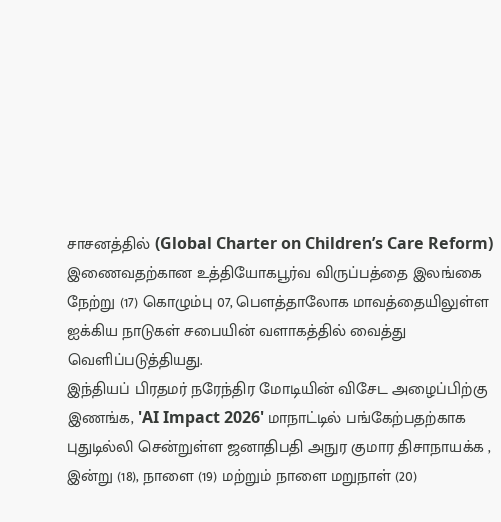சாசனத்தில் (Global Charter on Children’s Care Reform) இணைவதற்கான உத்தியோகபூர்வ விருப்பத்தை இலங்கை நேற்று (17) கொழும்பு 07, பௌத்தாலோக மாவத்தையிலுள்ள ஐக்கிய நாடுகள் சபையின் வளாகத்தில் வைத்து வெளிப்படுத்தியது.
இந்தியப் பிரதமர் நரேந்திர மோடியின் விசேட அழைப்பிற்கு இணங்க, 'AI Impact 2026' மாநாட்டில் பங்கேற்பதற்காக புதுடில்லி சென்றுள்ள ஜனாதிபதி அநுர குமார திசாநாயக்க , இன்று (18), நாளை (19) மற்றும் நாளை மறுநாள் (20)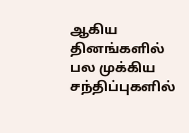ஆகிய தினங்களில் பல முக்கிய சந்திப்புகளில்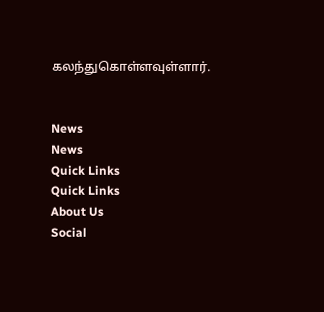கலந்துகொள்ளவுள்ளார்.


News
News
Quick Links
Quick Links
About Us
Social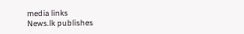media links
News.lk publishes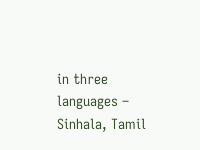in three languages – Sinhala, Tamil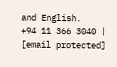and English.
+94 11 366 3040 | [email protected]